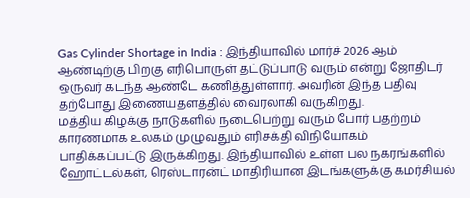Gas Cylinder Shortage in India : இந்தியாவில் மார்ச் 2026 ஆம் ஆண்டிற்கு பிறகு எரிபொருள் தட்டுப்பாடு வரும் என்று ஜோதிடர் ஒருவர் கடந்த ஆண்டே கணித்துள்ளார். அவரின் இந்த பதிவு தற்போது இணையதளத்தில் வைரலாகி வருகிறது.
மத்திய கிழக்கு நாடுகளில் நடைபெற்று வரும் போர் பதற்றம் காரணமாக உலகம் முழுவதும் எரிசக்தி விநியோகம் பாதிக்கப்பட்டு இருக்கிறது. இந்தியாவில் உள்ள பல நகரங்களில் ஹோட்டல்கள், ரெஸ்டாரன்ட் மாதிரியான இடங்களுக்கு கமர்சியல்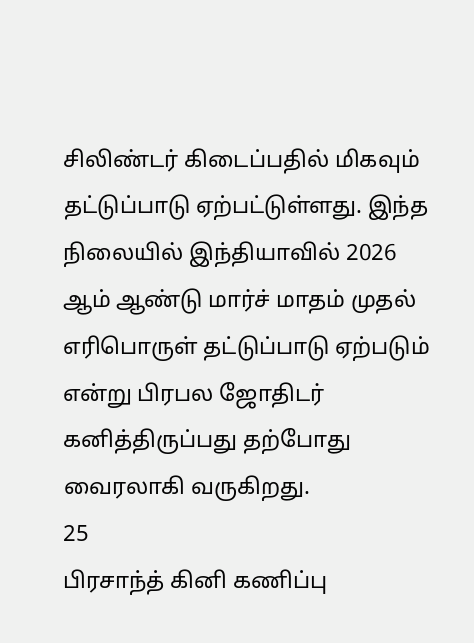சிலிண்டர் கிடைப்பதில் மிகவும் தட்டுப்பாடு ஏற்பட்டுள்ளது. இந்த நிலையில் இந்தியாவில் 2026 ஆம் ஆண்டு மார்ச் மாதம் முதல் எரிபொருள் தட்டுப்பாடு ஏற்படும் என்று பிரபல ஜோதிடர் கனித்திருப்பது தற்போது வைரலாகி வருகிறது.
25
பிரசாந்த் கினி கணிப்பு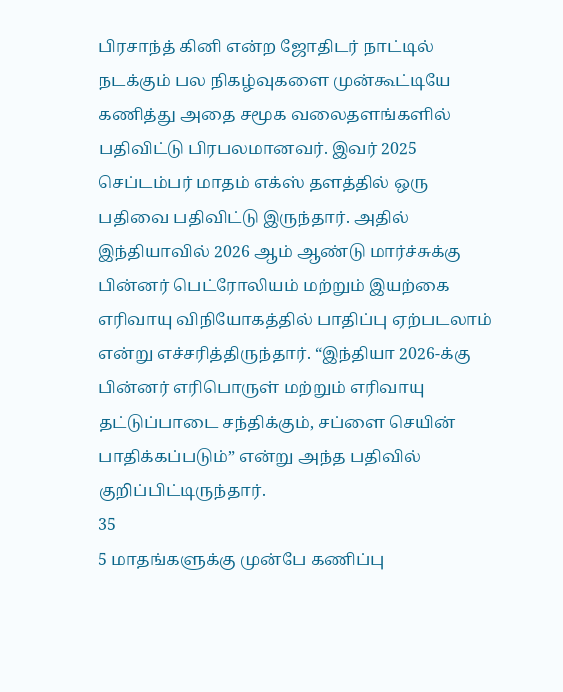பிரசாந்த் கினி என்ற ஜோதிடர் நாட்டில் நடக்கும் பல நிகழ்வுகளை முன்கூட்டியே கணித்து அதை சமூக வலைதளங்களில் பதிவிட்டு பிரபலமானவர். இவர் 2025 செப்டம்பர் மாதம் எக்ஸ் தளத்தில் ஒரு பதிவை பதிவிட்டு இருந்தார். அதில் இந்தியாவில் 2026 ஆம் ஆண்டு மார்ச்சுக்கு பின்னர் பெட்ரோலியம் மற்றும் இயற்கை எரிவாயு விநியோகத்தில் பாதிப்பு ஏற்படலாம் என்று எச்சரித்திருந்தார். “இந்தியா 2026-க்கு பின்னர் எரிபொருள் மற்றும் எரிவாயு தட்டுப்பாடை சந்திக்கும், சப்ளை செயின் பாதிக்கப்படும்” என்று அந்த பதிவில் குறிப்பிட்டிருந்தார்.
35
5 மாதங்களுக்கு முன்பே கணிப்பு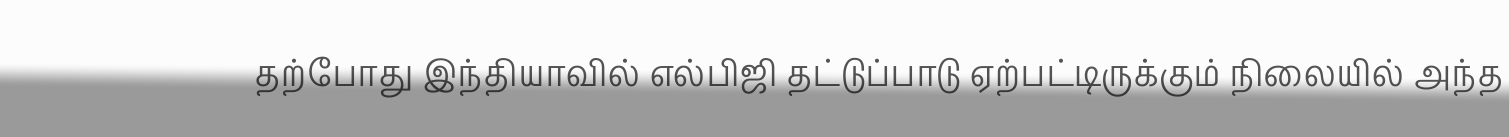தற்போது இந்தியாவில் எல்பிஜி தட்டுப்பாடு ஏற்பட்டிருக்கும் நிலையில் அந்த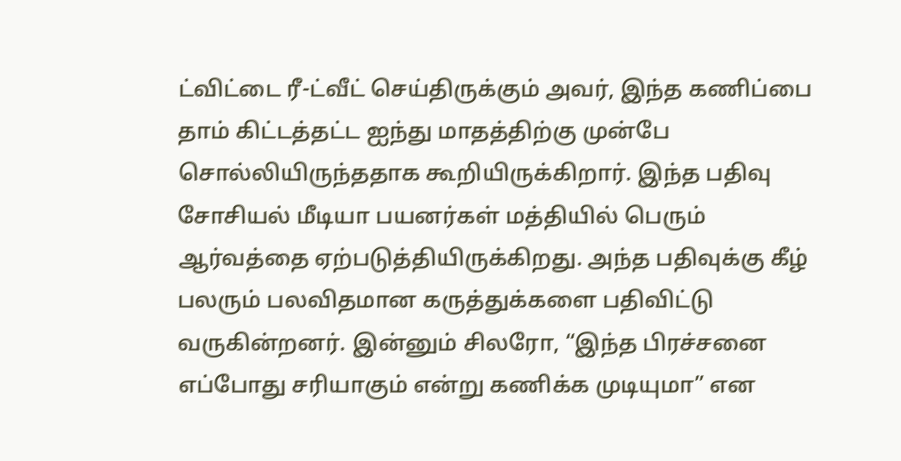ட்விட்டை ரீ-ட்வீட் செய்திருக்கும் அவர், இந்த கணிப்பை தாம் கிட்டத்தட்ட ஐந்து மாதத்திற்கு முன்பே சொல்லியிருந்ததாக கூறியிருக்கிறார். இந்த பதிவு சோசியல் மீடியா பயனர்கள் மத்தியில் பெரும் ஆர்வத்தை ஏற்படுத்தியிருக்கிறது. அந்த பதிவுக்கு கீழ் பலரும் பலவிதமான கருத்துக்களை பதிவிட்டு வருகின்றனர். இன்னும் சிலரோ, “இந்த பிரச்சனை எப்போது சரியாகும் என்று கணிக்க முடியுமா” என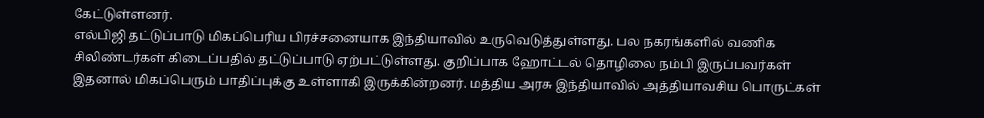கேட்டுள்ளனர்.
எல்பிஜி தட்டுப்பாடு மிகப்பெரிய பிரச்சனையாக இந்தியாவில் உருவெடுத்துள்ளது. பல நகரங்களில் வணிக சிலிண்டர்கள் கிடைப்பதில் தட்டுப்பாடு ஏற்பட்டுள்ளது. குறிப்பாக ஹோட்டல் தொழிலை நம்பி இருப்பவர்கள் இதனால் மிகப்பெரும் பாதிப்புக்கு உள்ளாகி இருக்கின்றனர். மத்திய அரசு இந்தியாவில் அத்தியாவசிய பொருட்கள்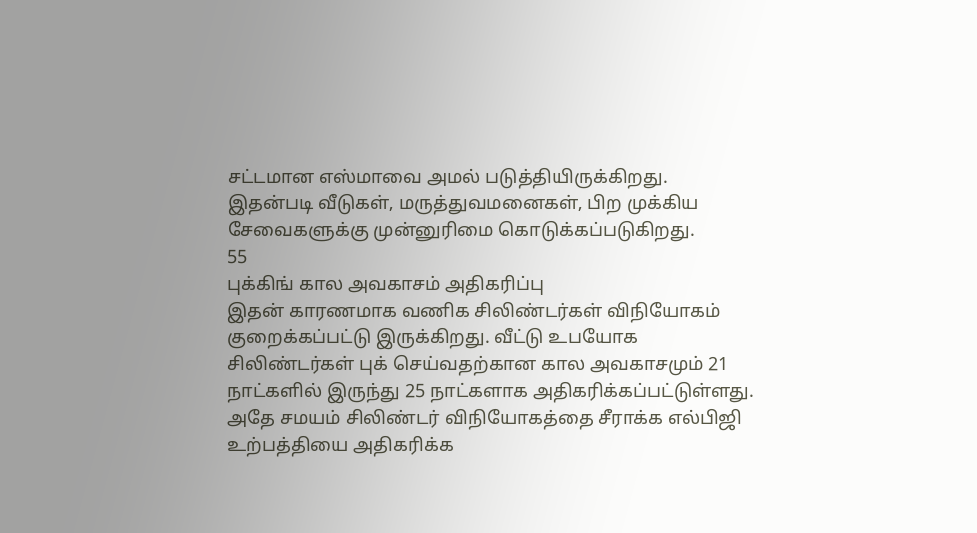சட்டமான எஸ்மாவை அமல் படுத்தியிருக்கிறது. இதன்படி வீடுகள், மருத்துவமனைகள், பிற முக்கிய சேவைகளுக்கு முன்னுரிமை கொடுக்கப்படுகிறது.
55
புக்கிங் கால அவகாசம் அதிகரிப்பு
இதன் காரணமாக வணிக சிலிண்டர்கள் விநியோகம் குறைக்கப்பட்டு இருக்கிறது. வீட்டு உபயோக சிலிண்டர்கள் புக் செய்வதற்கான கால அவகாசமும் 21 நாட்களில் இருந்து 25 நாட்களாக அதிகரிக்கப்பட்டுள்ளது. அதே சமயம் சிலிண்டர் விநியோகத்தை சீராக்க எல்பிஜி உற்பத்தியை அதிகரிக்க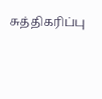சுத்திகரிப்பு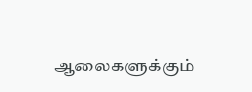ஆலைகளுக்கும்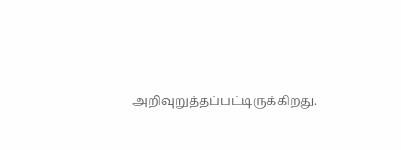அறிவுறுத்தப்பட்டிருக்கிறது.